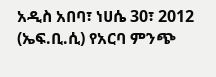አዲስ አበባ፣ ነሀሴ 30፣ 2012 (ኤፍ.ቢ.ሲ) የአርባ ምንጭ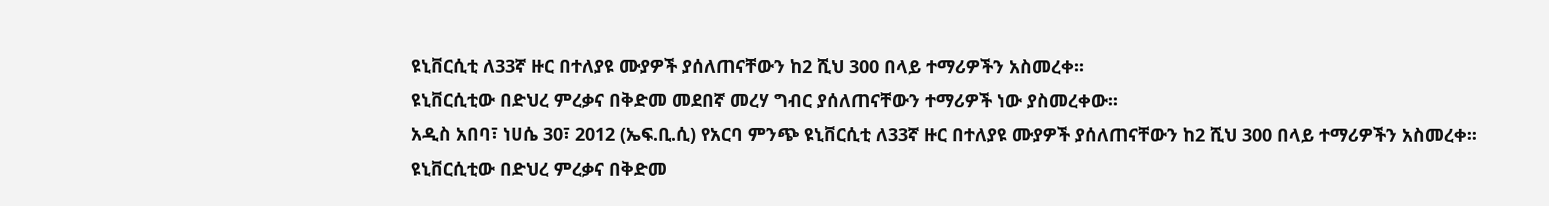ዩኒቨርሲቲ ለ33ኛ ዙር በተለያዩ ሙያዎች ያሰለጠናቸውን ከ2 ሺህ 300 በላይ ተማሪዎችን አስመረቀ፡፡
ዩኒቨርሲቲው በድህረ ምረቃና በቅድመ መደበኛ መረሃ ግብር ያሰለጠናቸውን ተማሪዎች ነው ያስመረቀው፡፡
አዲስ አበባ፣ ነሀሴ 30፣ 2012 (ኤፍ.ቢ.ሲ) የአርባ ምንጭ ዩኒቨርሲቲ ለ33ኛ ዙር በተለያዩ ሙያዎች ያሰለጠናቸውን ከ2 ሺህ 300 በላይ ተማሪዎችን አስመረቀ፡፡
ዩኒቨርሲቲው በድህረ ምረቃና በቅድመ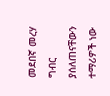መደበኛ መረሃ ግብር ያሰለጠናቸውን ተማሪዎች ነው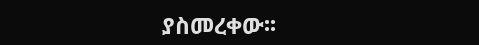ያስመረቀው፡፡